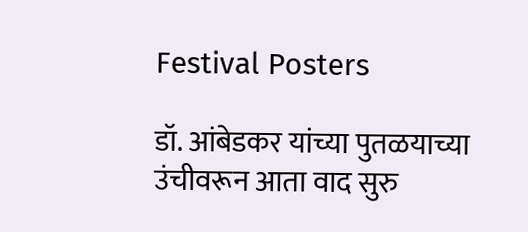Festival Posters

डॉ. आंबेडकर यांच्या पुतळयाच्या उंचीवरून आता वाद सुरु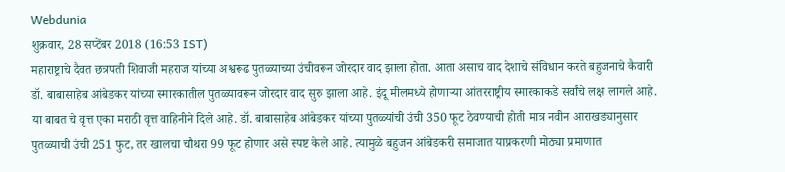Webdunia
शुक्रवार, 28 सप्टेंबर 2018 (16:53 IST)
महाराष्ट्राचे दैवत छत्रपती शिवाजी महराज यांच्या अश्वरूढ पुतळ्याच्या उंचीवरून जोरदार वाद झाला होता. आता असाच वाद देशाचे संविधान करते बहुजनाचे कैवारी डॉ. बाबासाहेब आंबेडकर यांच्या स्मारकातील पुतळ्यावरून जोरदार वाद सुरु झाला आहे. इंदू मीलमध्ये होणाऱ्या आंतरराष्ट्रीय स्मारकाकडे सर्वांचे लक्ष लागले आहे. या बाबत चे वृत्त एका मराठी वृत्त वाहिनीने दिले आहे. डॉ. बाबासाहेब आंबेडकर यांच्या पुतळ्यांची उंची 350 फूट ठेवण्याची होती मात्र नवीन आराखड्यानुसार पुतळ्याची उंची 251 फुट, तर खालचा चौथरा 99 फूट होणार असे स्पष्ट केले आहे. त्यामुळे बहुजन आंबेडकरी समाजात याप्रकरणी मोठ्या प्रमाणात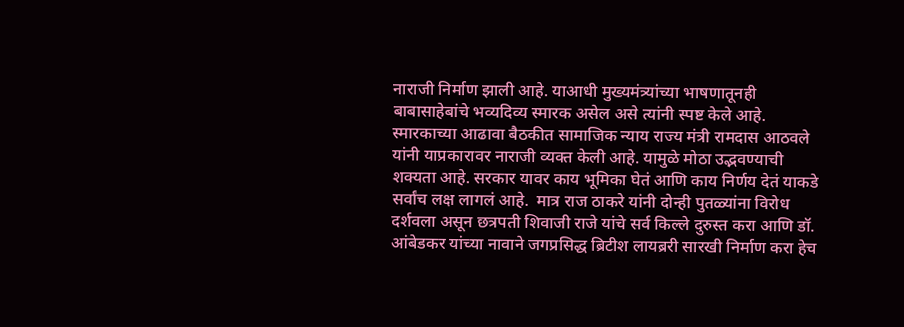नाराजी निर्माण झाली आहे. याआधी मुख्यमंत्र्यांच्या भाषणातूनही बाबासाहेबांचे भव्यदिव्य स्मारक असेल असे त्यांनी स्पष्ट केले आहे. स्मारकाच्या आढावा बैठकीत सामाजिक न्याय राज्य मंत्री रामदास आठवले यांनी याप्रकारावर नाराजी व्यक्त केली आहे. यामुळे मोठा उद्भवण्याची शक्यता आहे. सरकार यावर काय भूमिका घेतं आणि काय निर्णय देतं याकडे सर्वांच लक्ष लागलं आहे.  मात्र राज ठाकरे यांनी दोन्ही पुतळ्यांना विरोध दर्शवला असून छत्रपती शिवाजी राजे यांचे सर्व किल्ले दुरुस्त करा आणि डॉ. आंबेडकर यांच्या नावाने जगप्रसिद्ध ब्रिटीश लायब्ररी सारखी निर्माण करा हेच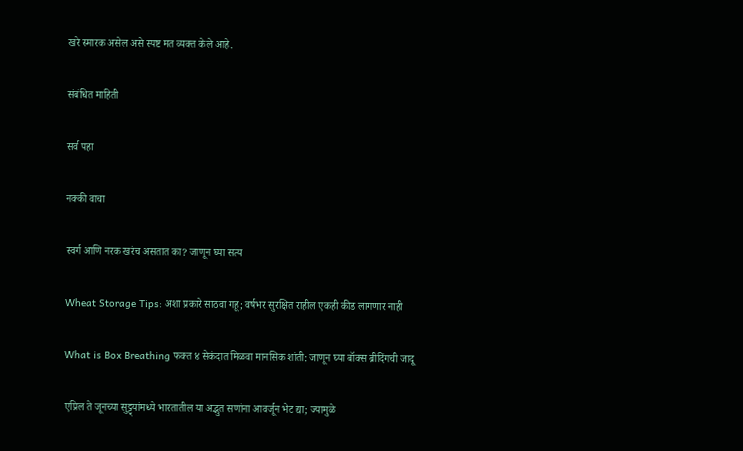खरे स्मारक असेल असे स्पष्ट मत व्यक्त केले आहे.

संबंधित माहिती

सर्व पहा

नक्की वाचा

स्वर्ग आणि नरक खरंच असतात का? जाणून घ्या सत्य

Wheat Storage Tips: अशा प्रकारे साठवा गहू; वर्षभर सुरक्षित राहील एकही कीड लागणार नाही

What is Box Breathing फक्त ४ सेकंदात मिळवा मानसिक शांती: जाणून घ्या बॉक्स ब्रीदिंगची जादू

एप्रिल ते जूनच्या सुट्ट्यांमध्ये भारतातील या अद्भुत सणांना आवर्जून भेट द्या; ज्यामुळे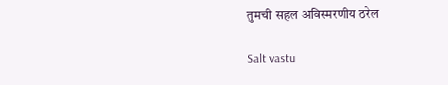तुमची सहल अविस्मरणीय ठरेल

Salt vastu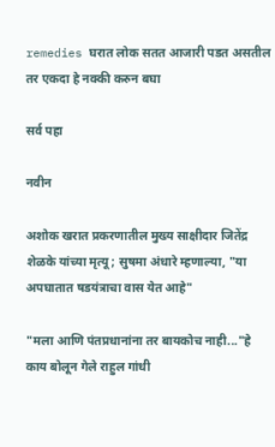remedies घरात लोक सतत आजारी पडत असतील तर एकदा हे नक्की करुन बघा

सर्व पहा

नवीन

अशोक खरात प्रकरणातील मुख्य साक्षीदार जितेंद्र शेळके यांच्या मृत्यू; सुषमा अंधारे म्हणाल्या, "या अपघातात षडयंत्राचा वास येत आहे"

"मला आणि पंतप्रधानांना तर बायकोच नाही..."हे काय बोलून गेले राहुल गांधी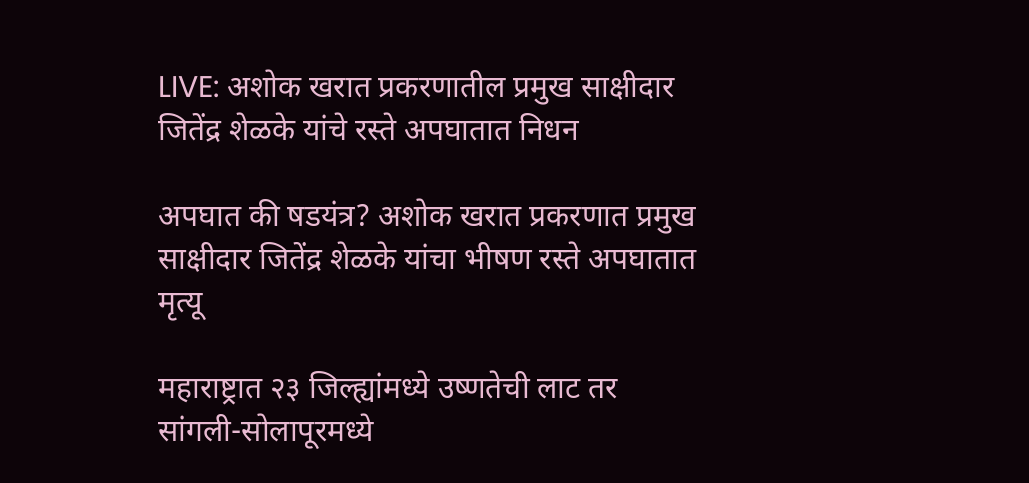LIVE: अशोक खरात प्रकरणातील प्रमुख साक्षीदार जितेंद्र शेळके यांचे रस्ते अपघातात निधन

अपघात की षडयंत्र? अशोक खरात प्रकरणात प्रमुख साक्षीदार जितेंद्र शेळके यांचा भीषण रस्ते अपघातात मृत्यू

महाराष्ट्रात २३ जिल्ह्यांमध्ये उष्णतेची लाट तर सांगली-सोलापूरमध्ये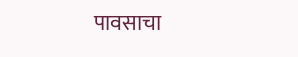पावसाचा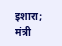इशारा; मंत्री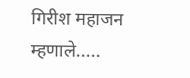गिरीश महाजन म्हणाले.....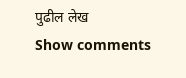पुढील लेख
Show comments